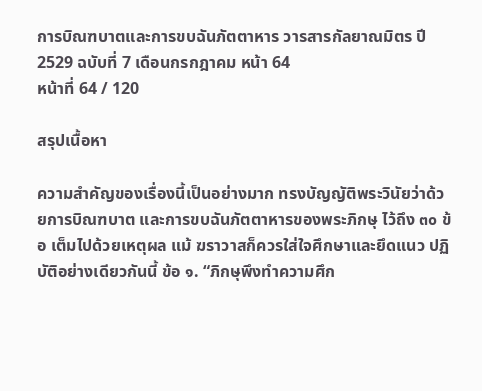การบิณฑบาตและการขบฉันภัตตาหาร วารสารกัลยาณมิตร ปี 2529 ฉบับที่ 7 เดือนกรกฎาคม หน้า 64
หน้าที่ 64 / 120

สรุปเนื้อหา

ความสำคัญของเรื่องนี้เป็นอย่างมาก ทรงบัญญัติพระวินัยว่าด้วยการบิณฑบาต และการขบฉันภัตตาหารของพระภิกษุ ไว้ถึง ๓๐ ข้อ เต็มไปด้วยเหตุผล แม้ ฆราวาสก็ควรใส่ใจศึกษาและยึดแนว ปฏิบัติอย่างเดียวกันนี้ ข้อ ๑. “ภิกษุพึงทำความศึก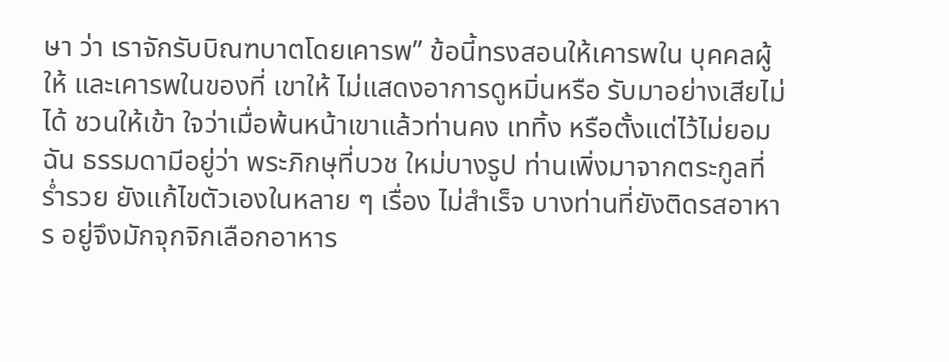ษา ว่า เราจักรับบิณฑบาตโดยเคารพ” ข้อนี้ทรงสอนให้เคารพใน บุคคลผู้ให้ และเคารพในของที่ เขาให้ ไม่แสดงอาการดูหมิ่นหรือ รับมาอย่างเสียไม่ได้ ชวนให้เข้า ใจว่าเมื่อพ้นหน้าเขาแล้วท่านคง เททิ้ง หรือตั้งแต่ไว้ไม่ยอมฉัน ธรรมดามีอยู่ว่า พระภิกษุที่บวช ใหม่บางรูป ท่านเพิ่งมาจากตระกูลที่ ร่ำรวย ยังแก้ไขตัวเองในหลาย ๆ เรื่อง ไม่สำเร็จ บางท่านที่ยังติดรสอาหาร อยู่จึงมักจุกจิกเลือกอาหาร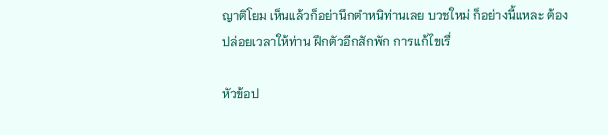ญาติโยม เห็นแล้วก็อย่านึกตำหนิท่านเลย บวชใหม่ ก็อย่างนี้แหละ ต้องปล่อยเวลาให้ท่าน ฝึกตัวอีกสักพัก การแก้ไขเรื่

หัวข้อป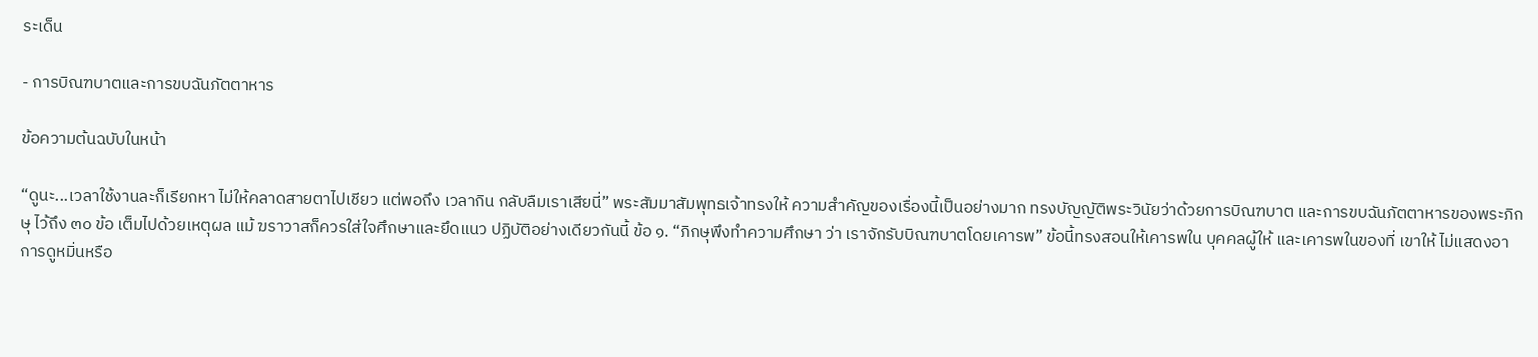ระเด็น

- การบิณฑบาตและการขบฉันภัตตาหาร

ข้อความต้นฉบับในหน้า

“ดูนะ...เวลาใช้งานละก็เรียกหา ไม่ให้คลาดสายตาไปเชียว แต่พอถึง เวลากิน กลับลืมเราเสียนี่” พระสัมมาสัมพุทธเจ้าทรงให้ ความสำคัญของเรื่องนี้เป็นอย่างมาก ทรงบัญญัติพระวินัยว่าด้วยการบิณฑบาต และการขบฉันภัตตาหารของพระภิกษุ ไว้ถึง ๓๐ ข้อ เต็มไปด้วยเหตุผล แม้ ฆราวาสก็ควรใส่ใจศึกษาและยึดแนว ปฏิบัติอย่างเดียวกันนี้ ข้อ ๑. “ภิกษุพึงทำความศึกษา ว่า เราจักรับบิณฑบาตโดยเคารพ” ข้อนี้ทรงสอนให้เคารพใน บุคคลผู้ให้ และเคารพในของที่ เขาให้ ไม่แสดงอาการดูหมิ่นหรือ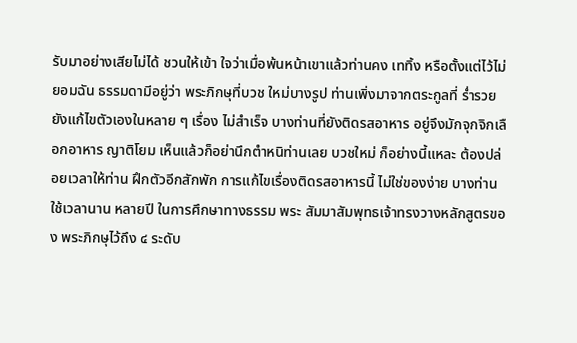รับมาอย่างเสียไม่ได้ ชวนให้เข้า ใจว่าเมื่อพ้นหน้าเขาแล้วท่านคง เททิ้ง หรือตั้งแต่ไว้ไม่ยอมฉัน ธรรมดามีอยู่ว่า พระภิกษุที่บวช ใหม่บางรูป ท่านเพิ่งมาจากตระกูลที่ ร่ำรวย ยังแก้ไขตัวเองในหลาย ๆ เรื่อง ไม่สำเร็จ บางท่านที่ยังติดรสอาหาร อยู่จึงมักจุกจิกเลือกอาหาร ญาติโยม เห็นแล้วก็อย่านึกตำหนิท่านเลย บวชใหม่ ก็อย่างนี้แหละ ต้องปล่อยเวลาให้ท่าน ฝึกตัวอีกสักพัก การแก้ไขเรื่องติดรสอาหารนี้ ไม่ใช่ของง่าย บางท่านใช้เวลานาน หลายปี ในการศึกษาทางธรรม พระ สัมมาสัมพุทธเจ้าทรงวางหลักสูตรของ พระภิกษุไว้ถึง ๔ ระดับ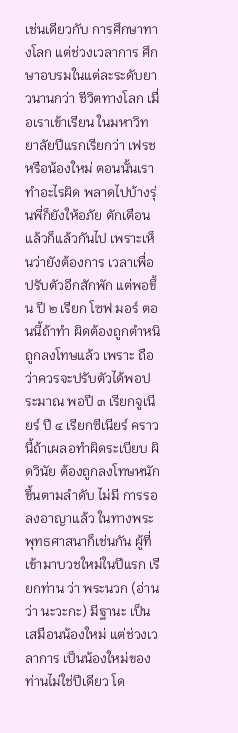เช่นเดียวกับ การศึกษาทางโลก แต่ช่วงเวลาการ ศึกษาอบรมในแต่ละระดับยาวนานกว่า ชีวิตทางโลก เมื่อเราเข้าเรียน ในมหาวิทยาลัยปีแรกเรียกว่า เฟรช หรือน้องใหม่ ตอนนั้นเราทำอะไรผิด พลาดไปบ้างรุ่นพี่ก็ยังให้อภัย ตักเตือน แล้วก็แล้วกันไป เพราะเห็นว่ายังต้องการ เวลาเพื่อปรับตัวอีกสักพัก แต่พอขึ้น ปี ๒ เรียก โซฟ มอร์ ตอนนี้ถ้าทำ ผิดต้องถูกตำหนิถูกลงโทษแล้ว เพราะ ถือว่าควรจะปรับตัวได้พอประมาณ พอปี ๓ เรียกจูเนียร์ ปี ๔ เรียกซีเนียร์ คราวนี้ถ้าเผลอทำผิดระเบียบ ผิดวินัย ต้องถูกลงโทษหนักขึ้นตามลำดับ ไม่มี การรอลงอาญาแล้ว ในทางพระพุทธศาสนาก็เช่นกัน ผู้ที่เข้ามาบวชใหม่ในปีแรก เรียกท่าน ว่า พระนวก (อ่านว่า นะวะกะ) มีฐานะ เป็นเสมือนน้องใหม่ แต่ช่วงเวลาการ เป็นน้องใหม่ของท่านไม่ใช่ปีเดียว โด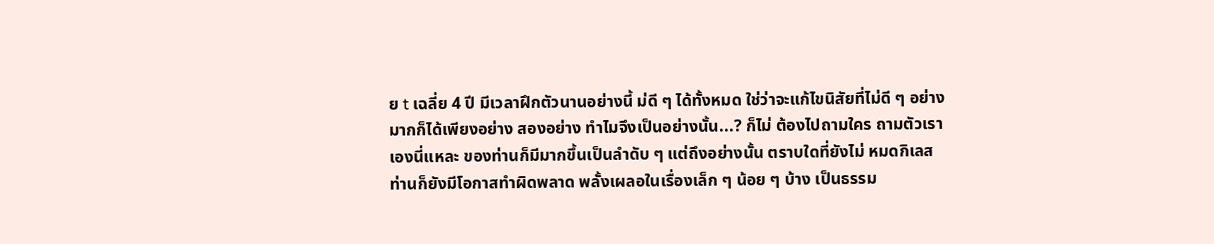ย t เฉลี่ย 4 ปี มีเวลาฝึกตัวนานอย่างนี้ ม่ดี ๆ ได้ทั้งหมด ใช่ว่าจะแก้ไขนิสัยที่ไม่ดี ๆ อย่างมากก็ได้เพียงอย่าง สองอย่าง ทำไมจึงเป็นอย่างนั้น...? ก็ไม่ ต้องไปถามใคร ถามตัวเราเองนี่แหละ ของท่านก็มีมากขึ้นเป็นลำดับ ๆ แต่ถึงอย่างนั้น ตราบใดที่ยังไม่ หมดกิเลส ท่านก็ยังมีโอกาสทำผิดพลาด พลั้งเผลอในเรื่องเล็ก ๆ น้อย ๆ บ้าง เป็นธรรม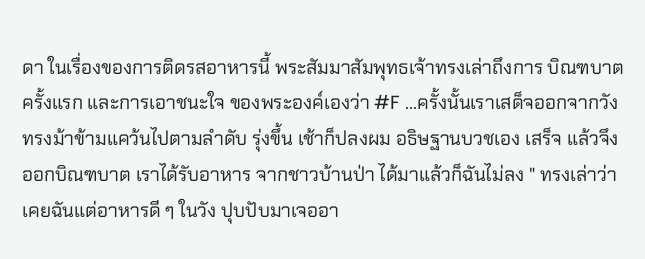ดา ในเรื่องของการติดรสอาหารนี้ พระสัมมาสัมพุทธเจ้าทรงเล่าถึงการ บิณฑบาตครั้งแรก และการเอาชนะใจ ของพระองค์เองว่า #F ...ครั้งนั้นเราเสด็จออกจากวัง ทรงม้าข้ามแคว้นไปตามลำดับ รุ่งขึ้น เช้าก็ปลงผม อธิษฐานบวชเอง เสร็จ แล้วจึงออกบิณฑบาต เราได้รับอาหาร จากชาวบ้านป่า ได้มาแล้วก็ฉันไม่ลง " ทรงเล่าว่า เคยฉันแต่อาหารดี ๆ ในวัง ปุบปับมาเจออา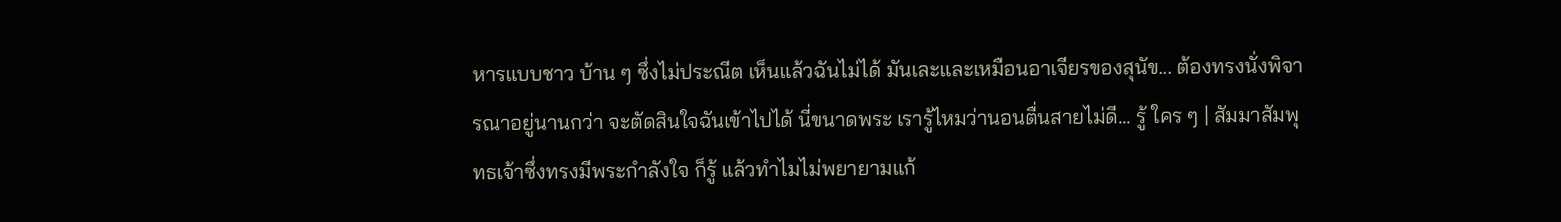หารแบบชาว บ้าน ๆ ซึ่งไม่ประณีต เห็นแล้วฉันไม่ได้ มันเละและเหมือนอาเจียรของสุนัข... ต้องทรงนั่งพิจารณาอยู่นานกว่า จะตัดสินใจฉันเข้าไปได้ นี่ขนาดพระ เรารู้ไหมว่านอนตื่นสายไม่ดี... รู้ ใคร ๆ | สัมมาสัมพุทธเจ้าซึ่งทรงมีพระกำลังใจ ก็รู้ แล้วทำไมไม่พยายามแก้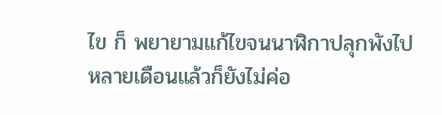ไข ก็ พยายามแก้ไขจนนาฬิกาปลุกพังไป หลายเดือนแล้วก็ยังไม่ค่อ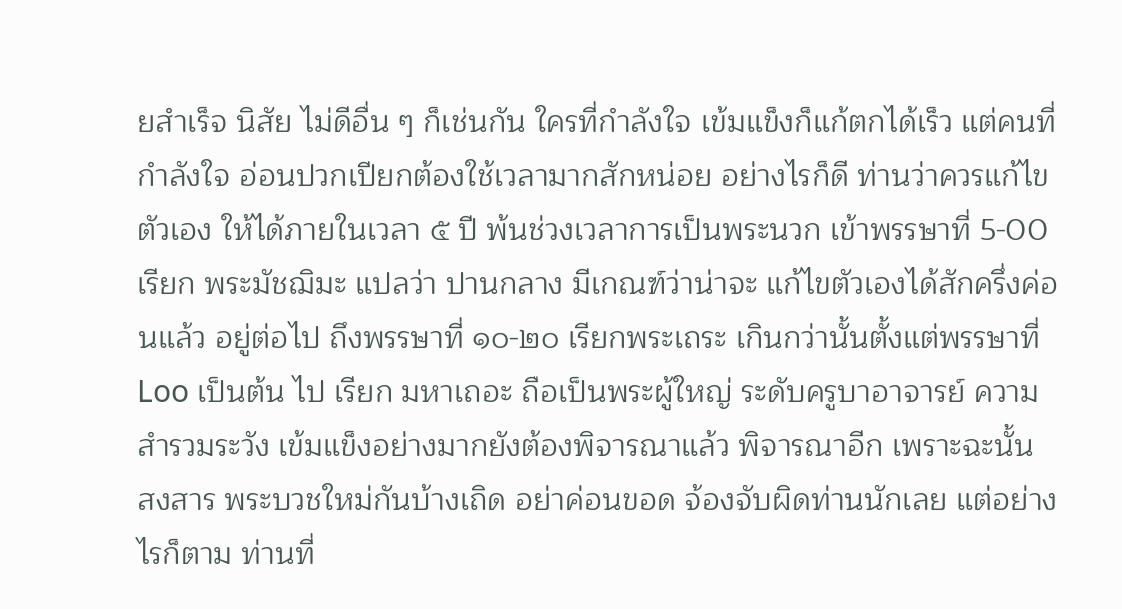ยสำเร็จ นิสัย ไม่ดีอื่น ๆ ก็เช่นกัน ใครที่กำลังใจ เข้มแข็งก็แก้ตกได้เร็ว แต่คนที่กำลังใจ อ่อนปวกเปียกต้องใช้เวลามากสักหน่อย อย่างไรก็ดี ท่านว่าควรแก้ไขตัวเอง ให้ได้ภายในเวลา ๕ ปี พ้นช่วงเวลาการเป็นพระนวก เข้าพรรษาที่ 5-00 เรียก พระมัชฌิมะ แปลว่า ปานกลาง มีเกณฑ์ว่าน่าจะ แก้ไขตัวเองได้สักครึ่งค่อนแล้ว อยู่ต่อไป ถึงพรรษาที่ ๑๐-๒๐ เรียกพระเถระ เกินกว่านั้นตั้งแต่พรรษาที่ Loo เป็นต้น ไป เรียก มหาเถอะ ถือเป็นพระผู้ใหญ่ ระดับครูบาอาจารย์ ความสำรวมระวัง เข้มแข็งอย่างมากยังต้องพิจารณาแล้ว พิจารณาอีก เพราะฉะนั้น สงสาร พระบวชใหม่กันบ้างเถิด อย่าค่อนขอด จ้องจับผิดท่านนักเลย แต่อย่างไรก็ตาม ท่านที่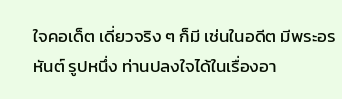ใจคอเด็ต เดี่ยวจริง ๆ ก็มี เช่นในอดีต มีพระอรหันต์ รูปหนึ่ง ท่านปลงใจได้ในเรื่องอา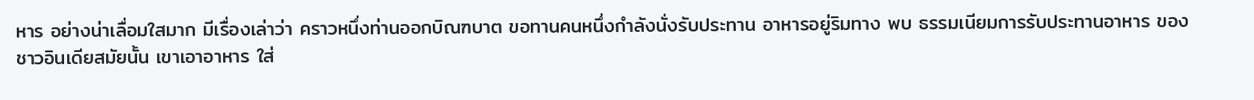หาร อย่างน่าเลื่อมใสมาก มีเรื่องเล่าว่า คราวหนึ่งท่านออกบิณฑบาต ขอทานคนหนึ่งกำลังนั่งรับประทาน อาหารอยู่ริมทาง พบ ธรรมเนียมการรับประทานอาหาร ของชาวอินเดียสมัยนั้น เขาเอาอาหาร ใส่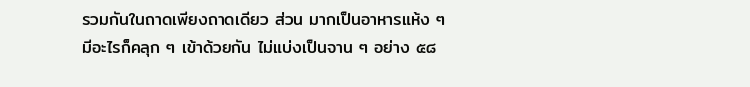รวมกันในถาดเพียงถาดเดียว ส่วน มากเป็นอาหารแห้ง ๆ มีอะไรก็คลุก ๆ เข้าด้วยกัน ไม่แบ่งเป็นจาน ๆ อย่าง ๕๘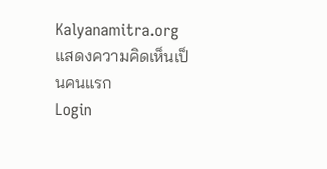Kalyanamitra.org
แสดงความคิดเห็นเป็นคนแรก
Login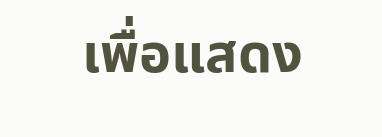เพื่อแสดง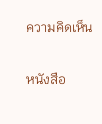ความคิดเห็น

หนังสือ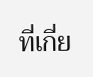ที่เกี่ย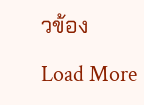วข้อง

Load More